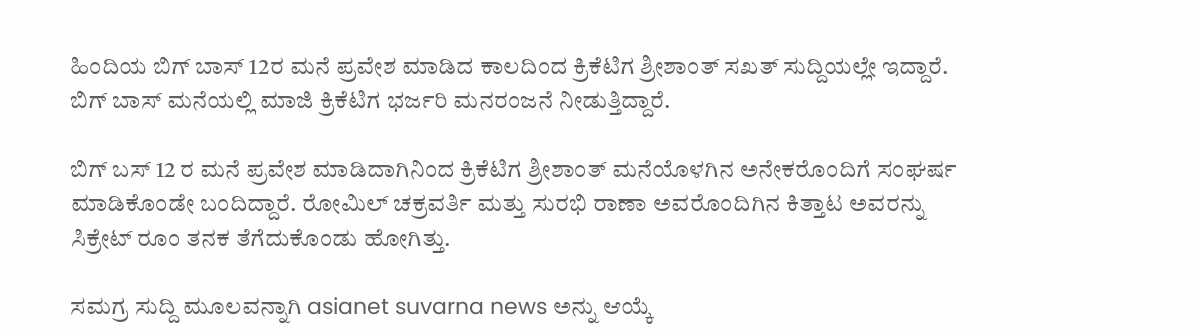ಹಿಂದಿಯ ಬಿಗ್ ಬಾಸ್ 12ರ ಮನೆ ಪ್ರವೇಶ ಮಾಡಿದ ಕಾಲದಿಂದ ಕ್ರಿಕೆಟಿಗ ಶ್ರೀಶಾಂತ್ ಸಖತ್ ಸುದ್ದಿಯಲ್ಲೇ ಇದ್ದಾರೆ. ಬಿಗ್ ಬಾಸ್ ಮನೆಯಲ್ಲಿ ಮಾಜಿ ಕ್ರಿಕೆಟಿಗ ಭರ್ಜರಿ ಮನರಂಜನೆ ನೀಡುತ್ತಿದ್ದಾರೆ.

ಬಿಗ್ ಬಸ್ 12 ರ ಮನೆ ಪ್ರವೇಶ ಮಾಡಿದಾಗಿನಿಂದ ಕ್ರಿಕೆಟಿಗ ಶ್ರೀಶಾಂತ್ ಮನೆಯೊಳಗಿನ ಅನೇಕರೊಂದಿಗೆ ಸಂಘರ್ಷ ಮಾಡಿಕೊಂಡೇ ಬಂದಿದ್ದಾರೆ. ರೋಮಿಲ್ ಚಕ್ರವರ್ತಿ ಮತ್ತು ಸುರಭಿ ರಾಣಾ ಅವರೊಂದಿಗಿನ ಕಿತ್ತಾಟ ಅವರನ್ನು ಸಿಕ್ರೇಟ್ ರೂಂ ತನಕ ತೆಗೆದುಕೊಂಡು ಹೋಗಿತ್ತು.

ಸಮಗ್ರ ಸುದ್ದಿ ಮೂಲವನ್ನಾಗಿ asianet suvarna news ಅನ್ನು ಆಯ್ಕೆ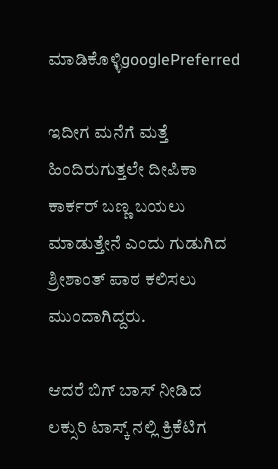ಮಾಡಿಕೊಳ್ಳಿgooglePreferred

ಇದೀಗ ಮನೆಗೆ ಮತ್ತೆ ಹಿಂದಿರುಗುತ್ತಲೇ ದೀಪಿಕಾ ಕಾರ್ಕರ್ ಬಣ್ಣ ಬಯಲು ಮಾಡುತ್ತೇನೆ ಎಂದು ಗುಡುಗಿದ ಶ್ರೀಶಾಂತ್ ಪಾಠ ಕಲಿಸಲು ಮುಂದಾಗಿದ್ದರು.

ಆದರೆ ಬಿಗ್ ಬಾಸ್ ನೀಡಿದ ಲಕ್ಸುರಿ ಟಾಸ್ಕ್ ನಲ್ಲಿ ಕ್ರಿಕೆಟಿಗ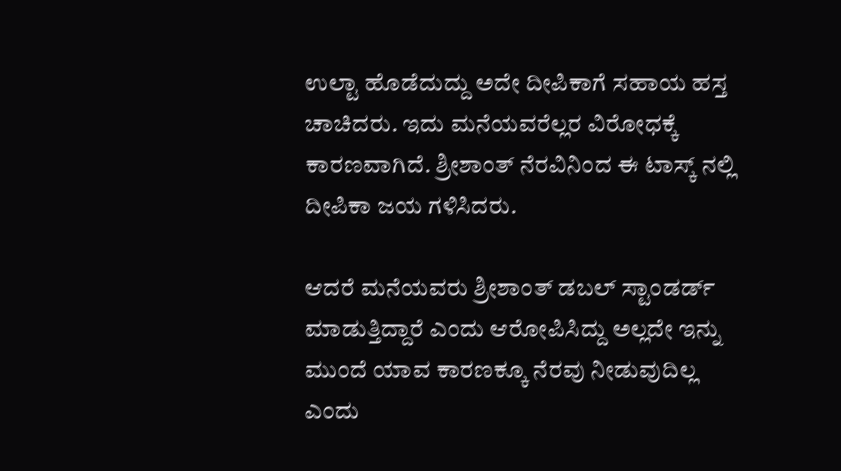ಉಲ್ಟಾ ಹೊಡೆದುದ್ದು ಅದೇ ದೀಪಿಕಾಗೆ ಸಹಾಯ ಹಸ್ತ ಚಾಚಿದರು. ಇದು ಮನೆಯವರೆಲ್ಲರ ವಿರೋಧಕ್ಕೆ ಕಾರಣವಾಗಿದೆ. ಶ್ರೀಶಾಂತ್ ನೆರವಿನಿಂದ ಈ ಟಾಸ್ಕ್ ನಲ್ಲಿ ದೀಪಿಕಾ ಜಯ ಗಳಿಸಿದರು.

ಆದರೆ ಮನೆಯವರು ಶ್ರೀಶಾಂತ್ ಡಬಲ್ ಸ್ಟಾಂಡರ್ಡ್ ಮಾಡುತ್ತಿದ್ದಾರೆ ಎಂದು ಆರೋಪಿಸಿದ್ದು ಅಲ್ಲದೇ ಇನ್ನು ಮುಂದೆ ಯಾವ ಕಾರಣಕ್ಕೂ ನೆರವು ನೀಡುವುದಿಲ್ಲ ಎಂದು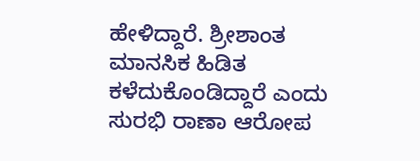ಹೇಳಿದ್ದಾರೆ. ಶ್ರೀಶಾಂತ ಮಾನಸಿಕ ಹಿಡಿತ ಕಳೆದುಕೊಂಡಿದ್ದಾರೆ ಎಂದು ಸುರಭಿ ರಾಣಾ ಆರೋಪ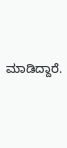ಮಾಡಿದ್ದಾರೆ.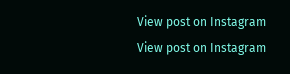View post on Instagram
View post on Instagram